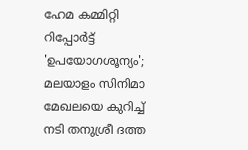ഹേമ കമ്മിറ്റി റിപ്പോർട്ട് 'ഉപയോഗശൂന്യം'; മലയാളം സിനിമാ മേഖലയെ കുറിച്ച് നടി തനുശ്രീ ദത്ത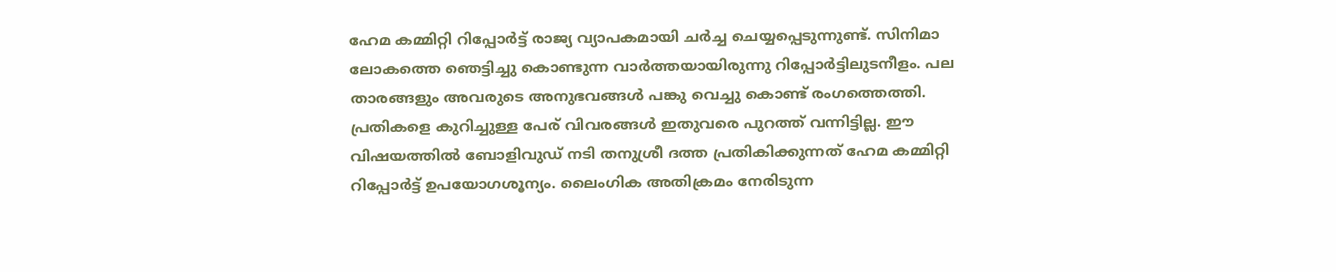ഹേമ കമ്മിറ്റി റിപ്പോർട്ട് രാജ്യ വ്യാപകമായി ചർച്ച ചെയ്യപ്പെടുന്നുണ്ട്. സിനിമാ ലോകത്തെ ഞെട്ടിച്ചു കൊണ്ടുന്ന വാർത്തയായിരുന്നു റിപ്പോർട്ടിലുടനീളം. പല താരങ്ങളും അവരുടെ അനുഭവങ്ങൾ പങ്കു വെച്ചു കൊണ്ട് രംഗത്തെത്തി. പ്രതികളെ കുറിച്ചുള്ള പേര് വിവരങ്ങൾ ഇതുവരെ പുറത്ത് വന്നിട്ടില്ല. ഈ വിഷയത്തിൽ ബോളിവുഡ് നടി തനുശ്രീ ദത്ത പ്രതികിക്കുന്നത് ഹേമ കമ്മിറ്റി റിപ്പോർട്ട് ഉപയോഗശൂന്യം. ലൈംഗിക അതിക്രമം നേരിടുന്ന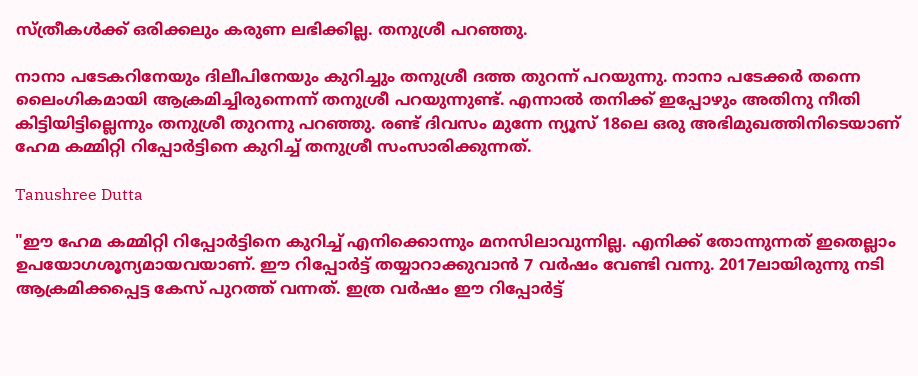സ്ത്രീകൾക്ക് ഒരിക്കലും കരുണ ലഭിക്കില്ല. തനുശ്രീ പറഞ്ഞു.

നാനാ പടേകറിനേയും ദിലീപിനേയും കുറിച്ചും തനുശ്രീ ദത്ത തുറന്ന് പറയുന്നു. നാനാ പടേക്കർ തന്നെ ലൈംഗികമായി ആക്രമിച്ചിരുന്നെന്ന് തനുശ്രീ പറയുന്നുണ്ട്. എന്നാൽ തനിക്ക് ഇപ്പോഴും അതിനു നീതി കിട്ടിയിട്ടില്ലെന്നും തനുശ്രീ തുറന്നു പറഞ്ഞു. രണ്ട് ദിവസം മുന്നേ ന്യൂസ് 18ലെ ഒരു അഭിമുഖത്തിനിടെയാണ് ഹേമ കമ്മിറ്റി റിപ്പോർട്ടിനെ കുറിച്ച് തനുശ്രീ സംസാരിക്കുന്നത്.

Tanushree Dutta

"ഈ ഹേമ കമ്മിറ്റി റിപ്പോർട്ടിനെ കുറിച്ച് എനിക്കൊന്നും മനസിലാവുന്നില്ല. എനിക്ക് തോന്നുന്നത് ഇതെല്ലാം ഉപയോഗശൂന്യമായവയാണ്. ഈ റിപ്പോർട്ട് തയ്യാറാക്കുവാൻ 7 വർഷം വേണ്ടി വന്നു. 2017ലായിരുന്നു നടി ആക്രമിക്കപ്പെട്ട കേസ് പുറത്ത് വന്നത്. ഇത്ര വർഷം ഈ റിപ്പോർട്ട്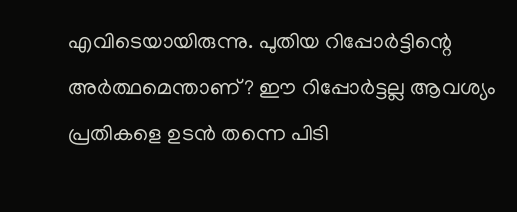എവിടെയായിരുന്നു. പുതിയ റിപ്പോർട്ടിന്റെ അർത്ഥമെന്താണ്? ഈ റിപ്പോർട്ടല്ല ആവശ്യം പ്രതികളെ ഉടൻ തന്നെ പിടി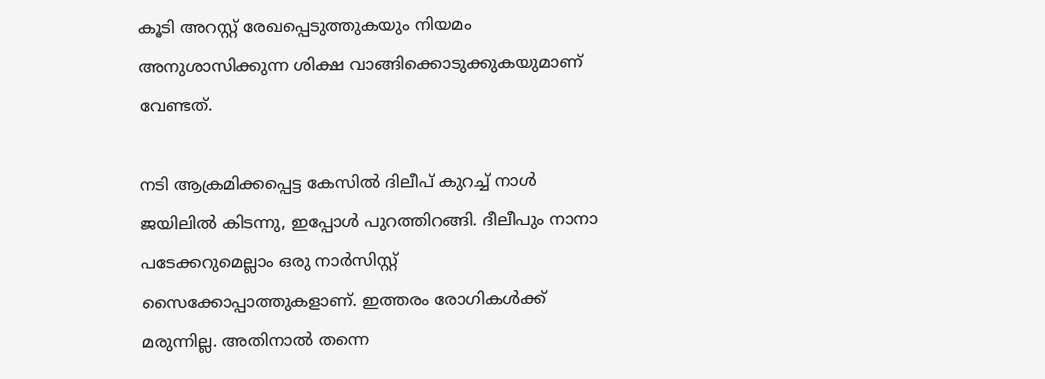കൂടി അറസ്റ്റ് രേഖപ്പെടുത്തുകയും നിയമം അനുശാസിക്കുന്ന ശിക്ഷ വാങ്ങിക്കൊടുക്കുകയുമാണ് വേണ്ടത്.

നടി ആക്രമിക്കപ്പെട്ട കേസിൽ ദിലീപ് കുറച്ച് നാൾ ജയിലിൽ കിടന്നു, ഇപ്പോൾ പുറത്തിറങ്ങി. ദീലീപും നാനാ പടേക്കറുമെല്ലാം ഒരു നാർസിസ്റ്റ് സൈക്കോപ്പാത്തുകളാണ്. ഇത്തരം രോഗികൾക്ക് മരുന്നില്ല. അതിനാൽ തന്നെ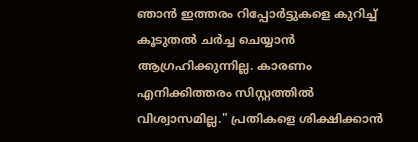ഞാൻ ഇത്തരം റിപ്പോർട്ടുകളെ കുറിച്ച് കൂടുതൽ ചർച്ച ചെയ്യാൻ ആഗ്രഹിക്കുന്നില്ല. കാരണം എനിക്കിത്തരം സിസ്റ്റത്തിൽ വിശ്വാസമില്ല." പ്രതികളെ ശിക്ഷിക്കാൻ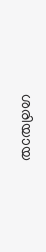ശരിയായ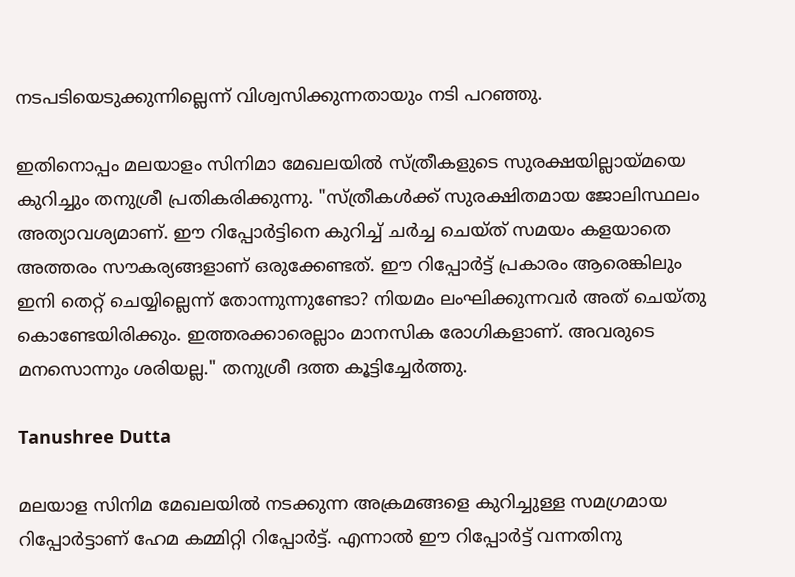നടപടിയെടുക്കുന്നില്ലെന്ന് വിശ്വസിക്കുന്നതായും നടി പറഞ്ഞു.

ഇതിനൊപ്പം മലയാളം സിനിമാ മേഖലയിൽ സ്ത്രീകളുടെ സുരക്ഷയില്ലായ്മയെ കുറിച്ചും തനുശ്രീ പ്രതികരിക്കുന്നു. "സ്ത്രീകൾക്ക് സുരക്ഷിതമായ ജോലിസ്ഥലം അത്യാവശ്യമാണ്. ഈ റിപ്പോർട്ടിനെ കുറിച്ച് ചർച്ച ചെയ്ത് സമയം കളയാതെ അത്തരം സൗകര്യങ്ങളാണ് ഒരുക്കേണ്ടത്. ഈ റിപ്പോർട്ട് പ്രകാരം ആരെങ്കിലും ഇനി തെറ്റ് ചെയ്യില്ലെന്ന് തോന്നുന്നുണ്ടോ? നിയമം ലംഘിക്കുന്നവർ അത് ചെയ്തു കൊണ്ടേയിരിക്കും. ഇത്തരക്കാരെല്ലാം മാനസിക രോഗികളാണ്. അവരുടെ മനസൊന്നും ശരിയല്ല." തനുശ്രീ ദത്ത കൂട്ടിച്ചേർത്തു.

Tanushree Dutta

മലയാള സിനിമ മേഖലയിൽ നടക്കുന്ന അക്രമങ്ങളെ കുറിച്ചുള്ള സമഗ്രമായ റിപ്പോർട്ടാണ് ഹേമ കമ്മിറ്റി റിപ്പോർട്ട്. എന്നാൽ ഈ റിപ്പോർട്ട് വന്നതിനു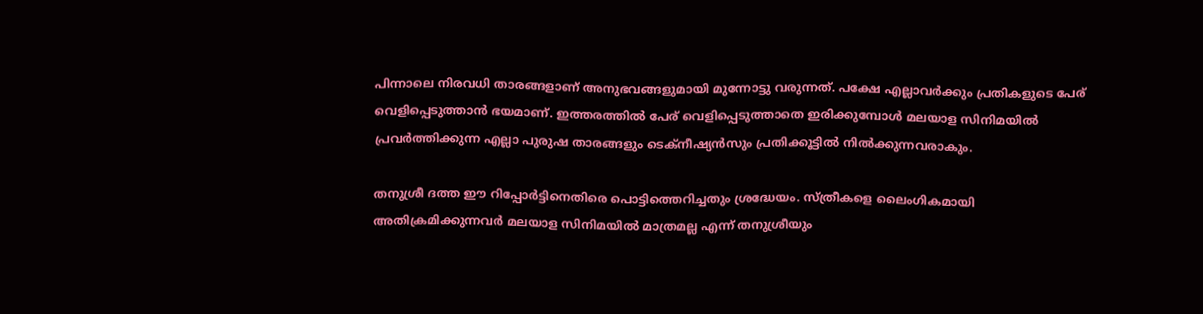പിന്നാലെ നിരവധി താരങ്ങളാണ് അനുഭവങ്ങളുമായി മുന്നോട്ടു വരുന്നത്. പക്ഷേ എല്ലാവർക്കും പ്രതികളുടെ പേര് വെളിപ്പെടുത്താൻ ഭയമാണ്. ഇത്തരത്തിൽ പേര് വെളിപ്പെടുത്താതെ ഇരിക്കുമ്പോൾ മലയാള സിനിമയിൽ പ്രവർത്തിക്കുന്ന എല്ലാ പുരുഷ താരങ്ങളും ടെക്നീഷ്യൻസും പ്രതിക്കൂട്ടിൽ നിൽക്കുന്നവരാകും.

തനുശ്രീ ദത്ത ഈ റിപ്പോർട്ടിനെതിരെ പൊട്ടിത്തെറിച്ചതും ശ്രദ്ധേയം. സ്ത്രീകളെ ലൈംഗികമായി അതിക്രമിക്കുന്നവർ മലയാള സിനിമയിൽ മാത്രമല്ല എന്ന് തനുശ്രീയും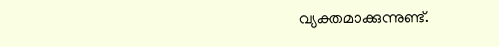വ്യക്തമാക്കുന്നുണ്ട്.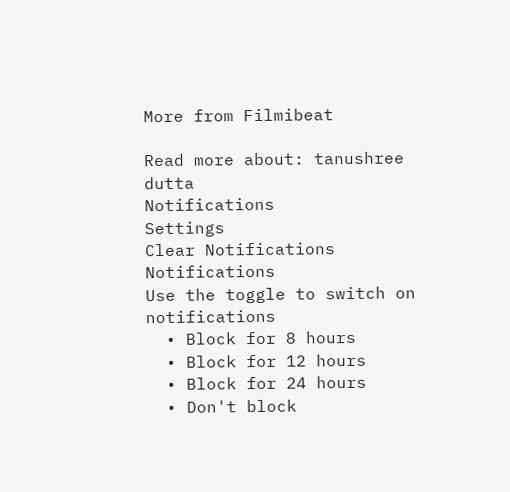More from Filmibeat

Read more about: tanushree dutta
Notifications
Settings
Clear Notifications
Notifications
Use the toggle to switch on notifications
  • Block for 8 hours
  • Block for 12 hours
  • Block for 24 hours
  • Don't block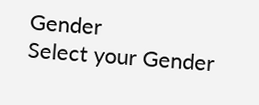Gender
Select your Gender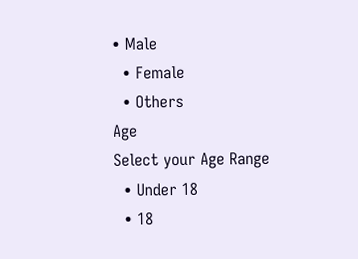• Male
  • Female
  • Others
Age
Select your Age Range
  • Under 18
  • 18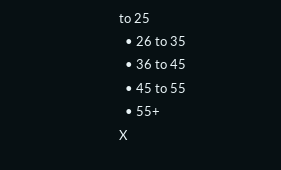to 25
  • 26 to 35
  • 36 to 45
  • 45 to 55
  • 55+
X